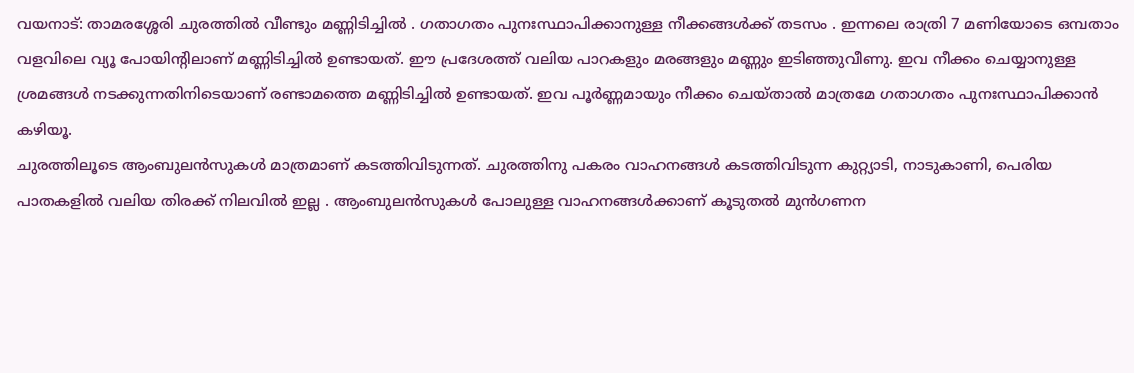വയനാട്: താമരശ്ശേരി ചുരത്തിൽ വീണ്ടും മണ്ണിടിച്ചിൽ . ഗതാഗതം പുനഃസ്ഥാപിക്കാനുള്ള നീക്കങ്ങൾക്ക് തടസം . ഇന്നലെ രാത്രി 7 മണിയോടെ ഒമ്പതാം വളവിലെ വ്യൂ പോയിന്റിലാണ് മണ്ണിടിച്ചിൽ ഉണ്ടായത്. ഈ പ്രദേശത്ത് വലിയ പാറകളും മരങ്ങളും മണ്ണും ഇടിഞ്ഞുവീണു. ഇവ നീക്കം ചെയ്യാനുള്ള ശ്രമങ്ങൾ നടക്കുന്നതിനിടെയാണ് രണ്ടാമത്തെ മണ്ണിടിച്ചിൽ ഉണ്ടായത്. ഇവ പൂർണ്ണമായും നീക്കം ചെയ്താൽ മാത്രമേ ഗതാഗതം പുനഃസ്ഥാപിക്കാൻ കഴിയൂ.
ചുരത്തിലൂടെ ആംബുലൻസുകൾ മാത്രമാണ് കടത്തിവിടുന്നത്. ചുരത്തിനു പകരം വാഹനങ്ങൾ കടത്തിവിടുന്ന കുറ്റ്യാടി, നാടുകാണി, പെരിയ പാതകളിൽ വലിയ തിരക്ക് നിലവിൽ ഇല്ല . ആംബുലൻസുകൾ പോലുള്ള വാഹനങ്ങൾക്കാണ് കൂടുതൽ മുൻഗണന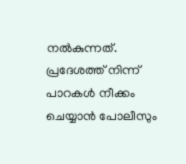നൽകുന്നത്. പ്രദേശത്ത് നിന്ന് പാറകൾ നീക്കം ചെയ്യാൻ പോലീസും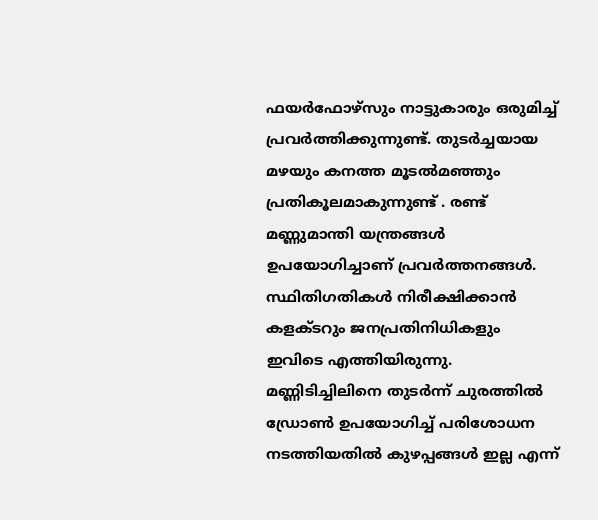ഫയർഫോഴ്സും നാട്ടുകാരും ഒരുമിച്ച് പ്രവർത്തിക്കുന്നുണ്ട്. തുടർച്ചയായ മഴയും കനത്ത മൂടൽമഞ്ഞും പ്രതികൂലമാകുന്നുണ്ട് . രണ്ട് മണ്ണുമാന്തി യന്ത്രങ്ങൾ ഉപയോഗിച്ചാണ് പ്രവർത്തനങ്ങൾ. സ്ഥിതിഗതികൾ നിരീക്ഷിക്കാൻ കളക്ടറും ജനപ്രതിനിധികളും ഇവിടെ എത്തിയിരുന്നു.
മണ്ണിടിച്ചിലിനെ തുടർന്ന് ചുരത്തിൽ ഡ്രോൺ ഉപയോഗിച്ച് പരിശോധന നടത്തിയതിൽ കുഴപ്പങ്ങൾ ഇല്ല എന്ന്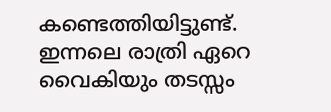കണ്ടെത്തിയിട്ടുണ്ട്. ഇന്നലെ രാത്രി ഏറെ വൈകിയും തടസ്സം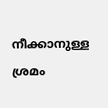നീക്കാനുള്ള ശ്രമം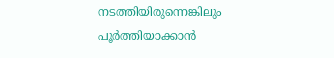നടത്തിയിരുന്നെങ്കിലും പൂർത്തിയാക്കാൻ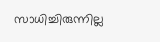സാധിച്ചിരുന്നില്ല